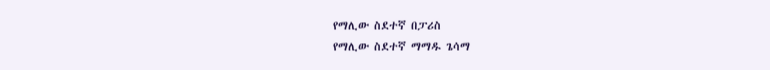የማሊው ስደተኛ በፓሪስ
የማሊው ስደተኛ ማማዱ ጌሳማ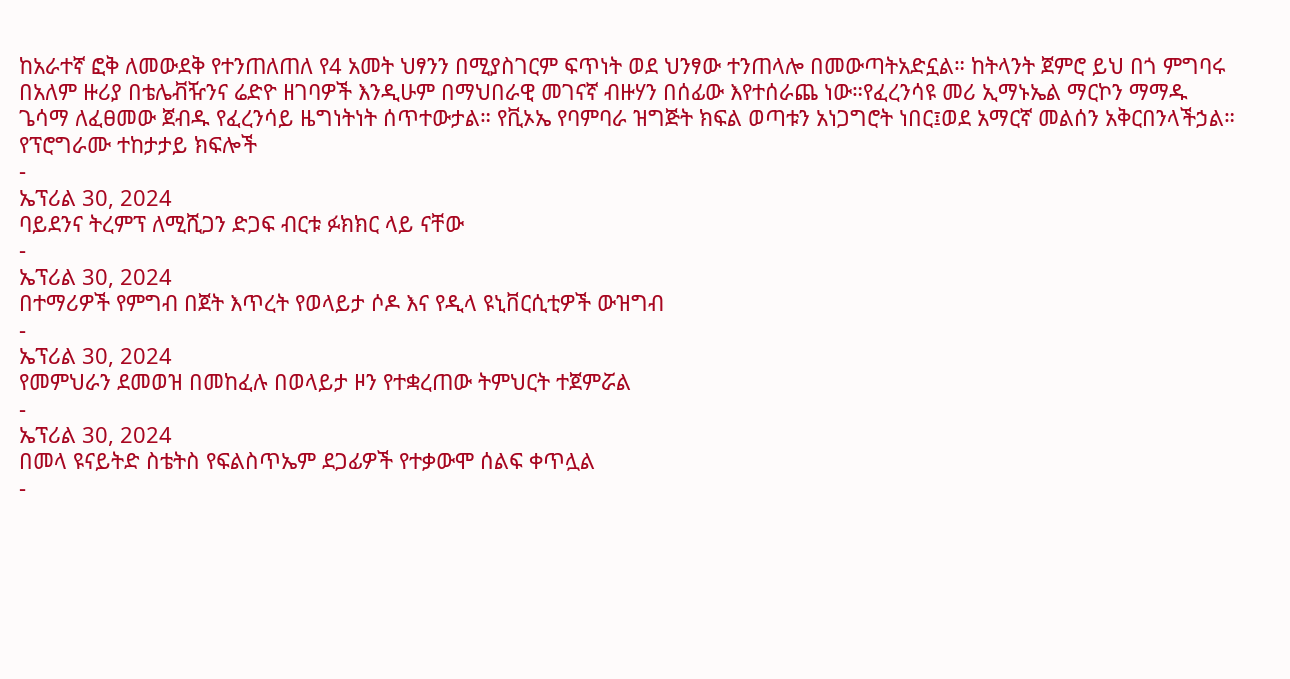ከአራተኛ ፎቅ ለመውደቅ የተንጠለጠለ የ4 አመት ህፃንን በሚያስገርም ፍጥነት ወደ ህንፃው ተንጠላሎ በመውጣትአድኗል። ከትላንት ጀምሮ ይህ በጎ ምግባሩ በአለም ዙሪያ በቴሌቭዥንና ሬድዮ ዘገባዎች እንዲሁም በማህበራዊ መገናኛ ብዙሃን በሰፊው እየተሰራጨ ነው።የፈረንሳዩ መሪ ኢማኑኤል ማርኮን ማማዱ ጌሳማ ለፈፀመው ጀብዱ የፈረንሳይ ዜግነትነት ሰጥተውታል። የቪኦኤ የባምባራ ዝግጅት ክፍል ወጣቱን አነጋግሮት ነበር፤ወደ አማርኛ መልሰን አቅርበንላችኃል።
የፕሮግራሙ ተከታታይ ክፍሎች
-
ኤፕሪል 30, 2024
ባይደንና ትረምፕ ለሚሺጋን ድጋፍ ብርቱ ፉክክር ላይ ናቸው
-
ኤፕሪል 30, 2024
በተማሪዎች የምግብ በጀት እጥረት የወላይታ ሶዶ እና የዲላ ዩኒቨርሲቲዎች ውዝግብ
-
ኤፕሪል 30, 2024
የመምህራን ደመወዝ በመከፈሉ በወላይታ ዞን የተቋረጠው ትምህርት ተጀምሯል
-
ኤፕሪል 30, 2024
በመላ ዩናይትድ ስቴትስ የፍልስጥኤም ደጋፊዎች የተቃውሞ ሰልፍ ቀጥሏል
-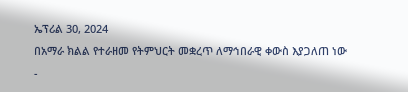ኤፕሪል 30, 2024
በአማራ ክልል የተራዘመ የትምህርት መቋረጥ ለማኅበራዊ ቀውስ እያጋለጠ ነው
-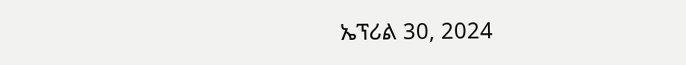ኤፕሪል 30, 2024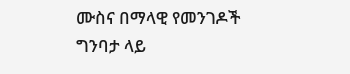ሙስና በማላዊ የመንገዶች ግንባታ ላይ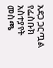አደጋ ጋርጧል
የፌስቡክ አስተያየት መስጫ